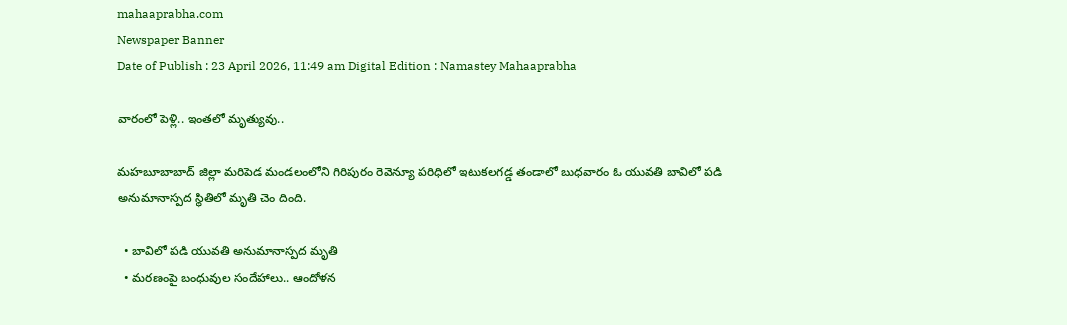mahaaprabha.com
Newspaper Banner
Date of Publish : 23 April 2026, 11:49 am Digital Edition : Namastey Mahaaprabha

వారంలో పెళ్లి.. ఇంతలో మృత్యువు..

మహబూబాబాద్‌ జిల్లా మరిపెడ మండలంలోని గిరిపురం రెవెన్యూ పరిధిలో ఇటుకలగడ్డ తండాలో బుధవారం ఓ యువతి బావిలో పడి అనుమానాస్పద స్థితిలో మృతి చెం దింది.

  • బావిలో పడి యువతి అనుమానాస్పద మృతి
  • మరణంపై బంధువుల సందేహాలు.. ఆందోళన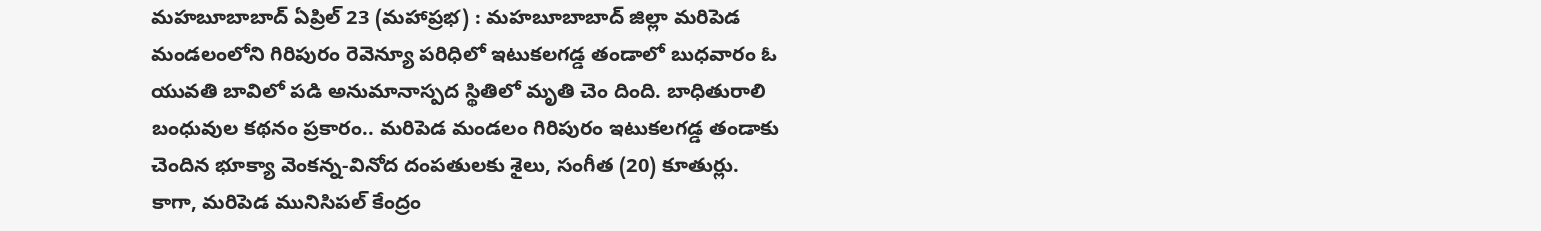మహబూబాబాద్‌ ఏప్రిల్ 23 (మహాప్రభ) : మహబూబాబాద్‌ జిల్లా మరిపెడ మండలంలోని గిరిపురం రెవెన్యూ పరిధిలో ఇటుకలగడ్డ తండాలో బుధవారం ఓ యువతి బావిలో పడి అనుమానాస్పద స్థితిలో మృతి చెం దింది. బాధితురాలి బంధువుల కథనం ప్రకారం.. మరిపెడ మండలం గిరిపురం ఇటుకలగడ్డ తండాకు చెందిన భూక్యా వెంకన్న-వినోద దంపతులకు శైలు, సంగీత (20) కూతుర్లు. కాగా, మరిపెడ మునిసిపల్‌ కేంద్రం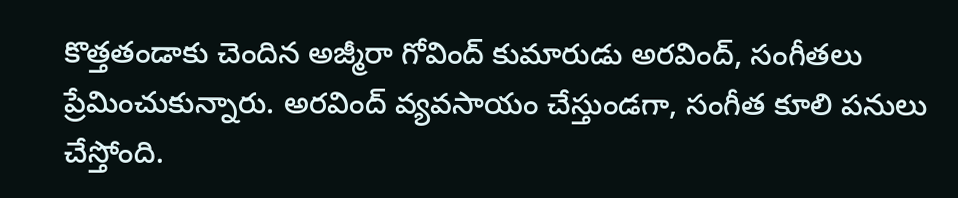కొత్తతండాకు చెందిన అజ్మీరా గోవింద్‌ కుమారుడు అరవింద్‌, సంగీతలు ప్రేమించుకున్నారు. అరవింద్‌ వ్యవసాయం చేస్తుండగా, సంగీత కూలి పనులు చేస్తోంది.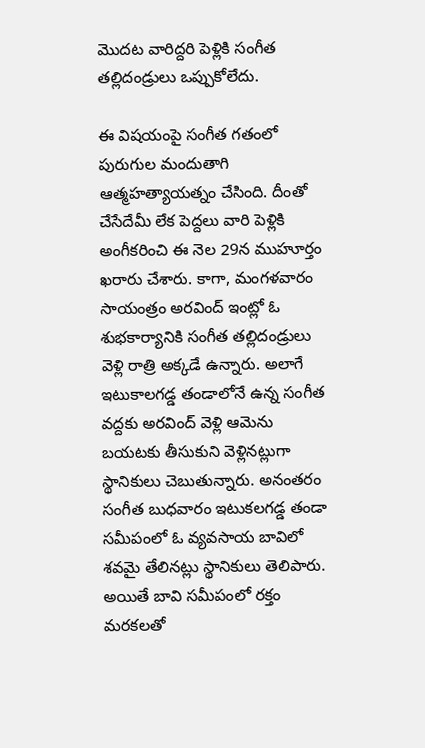మొదట వారిద్దరి పెళ్లికి సంగీత తల్లిదండ్రులు ఒప్పుకోలేదు.

ఈ విషయంపై సంగీత గతంలో పురుగుల మందుతాగి ఆత్మహత్యాయత్నం చేసింది. దీంతో చేసేదేమీ లేక పెద్దలు వారి పెళ్లికి అంగీకరించి ఈ నెల 29న ముహూర్తం ఖరారు చేశారు. కాగా, మంగళవారం సాయంత్రం అరవింద్‌ ఇంట్లో ఓ శుభకార్యానికి సంగీత తల్లిదండ్రులు వెళ్లి రాత్రి అక్కడే ఉన్నారు. అలాగే ఇటుకాలగడ్డ తండాలోనే ఉన్న సంగీత వద్దకు అరవింద్‌ వెళ్లి ఆమెను బయటకు తీసుకుని వెళ్లినట్లుగా స్థానికులు చెబుతున్నారు. అనంతరం సంగీత బుధవారం ఇటుకలగడ్డ తండా సమీపంలో ఓ వ్యవసాయ బావిలో శవమై తేలినట్లు స్థానికులు తెలిపారు. అయితే బావి సమీపంలో రక్తం మరకలతో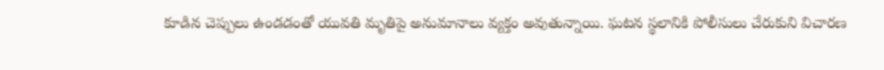కూడిన చెప్పులు ఉండడంతో యువతి మృతిపై అనుమానాలు వ్యక్తం అవుతున్నాయి. ఘటన స్థలానికి పోలీసులు చేరుకుని విచారణ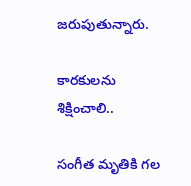జరుపుతున్నారు.

కారకులను శిక్షించాలి..

సంగీత మృతికి గల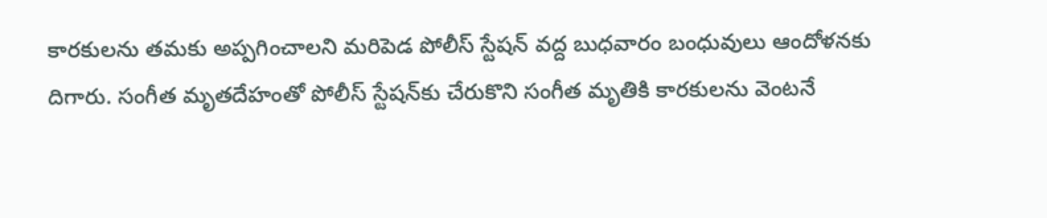కారకులను తమకు అప్పగించాలని మరిపెడ పోలీస్ స్టేషన్‌ వద్ద బుధవారం బంధువులు ఆందోళనకు దిగారు. సంగీత మృతదేహంతో పోలీస్ స్టేషన్‌కు చేరుకొని సంగీత మృతికి కారకులను వెంటనే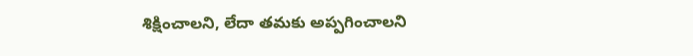శిక్షించాలని, లేదా తమకు అప్పగించాలని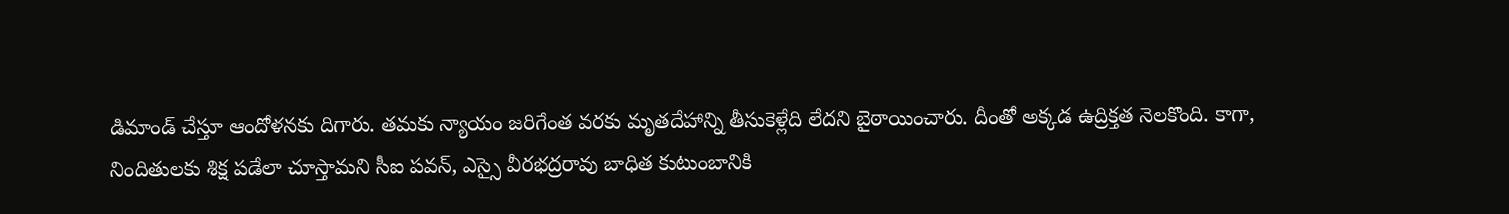డిమాండ్‌ చేస్తూ ఆందోళనకు దిగారు. తమకు న్యాయం జరిగేంత వరకు మృతదేహాన్ని తీసుకెళ్లేది లేదని బైఠాయించారు. దీంతో అక్కడ ఉద్రిక్తత నెలకొంది. కాగా, నిందితులకు శిక్ష పడేలా చూస్తామని సీఐ పవన్‌, ఎస్సై వీరభద్రరావు బాధిత కుటుంబానికి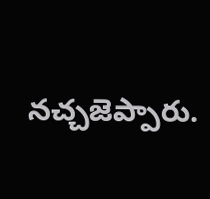నచ్చజెప్పారు.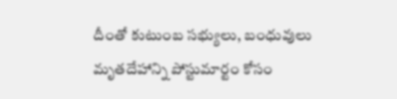దీంతో కుటుంబ సభ్యులు, బంధువులు మృతదేహాన్ని పోస్టుమార్టం కోసం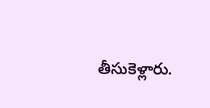తీసుకెళ్లారు.